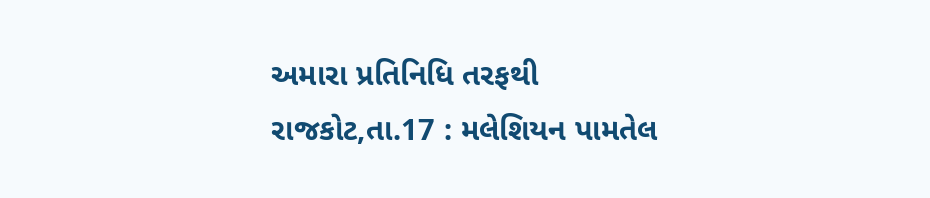અમારા પ્રતિનિધિ તરફથી
રાજકોટ,તા.17 : મલેશિયન પામતેલ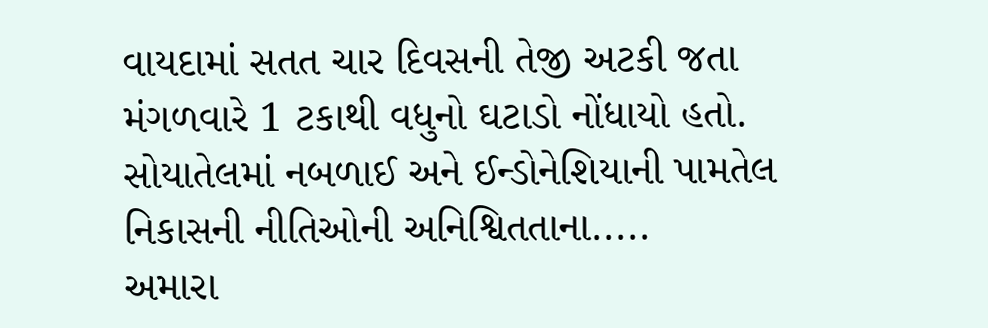વાયદામાં સતત ચાર દિવસની તેજી અટકી જતા મંગળવારે 1 ટકાથી વધુનો ઘટાડો નોંધાયો હતો. સોયાતેલમાં નબળાઈ અને ઈન્ડોનેશિયાની પામતેલ નિકાસની નીતિઓની અનિશ્વિતતાના.....
અમારા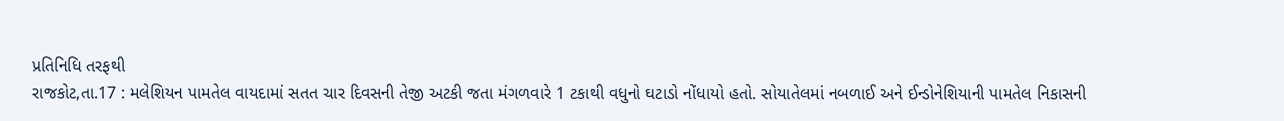પ્રતિનિધિ તરફથી
રાજકોટ,તા.17 : મલેશિયન પામતેલ વાયદામાં સતત ચાર દિવસની તેજી અટકી જતા મંગળવારે 1 ટકાથી વધુનો ઘટાડો નોંધાયો હતો. સોયાતેલમાં નબળાઈ અને ઈન્ડોનેશિયાની પામતેલ નિકાસની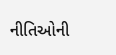નીતિઓની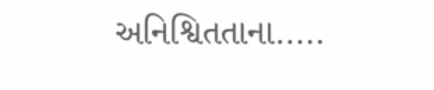અનિશ્વિતતાના.....